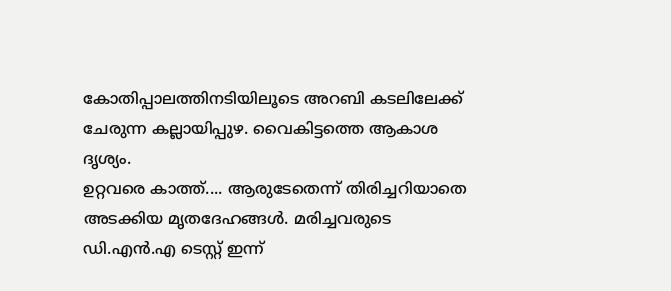കോതിപ്പാലത്തിനടിയിലൂടെ അറബി കടലിലേക്ക് ചേരുന്ന കല്ലായിപ്പുഴ. വൈകിട്ടത്തെ ആകാശ ദൃശ്യം.
ഉറ്റവരെ കാത്ത്.... ആരുടേതെന്ന് തിരിച്ചറിയാതെ അടക്കിയ മൃതദേഹങ്ങൾ. മരിച്ചവരുടെ ഡി.എൻ.എ ടെസ്റ്റ് ഇന്ന്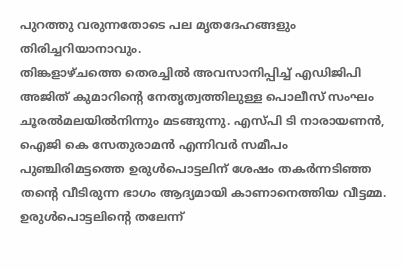പുറത്തു വരുന്നതോടെ പല മൃതദേഹങ്ങളും തിരിച്ചറിയാനാവും.
തിങ്കളാഴ്ചത്തെ തെരച്ചിൽ അവസാനിപ്പിച്ച് എഡിജിപി അജിത് കുമാറിന്റെ നേതൃത്വത്തിലുള്ള പൊലീസ് സംഘം ചൂരൽമലയിൽനിന്നും മടങ്ങുന്നു. എസ്പി ടി നാരായണൻ, ഐജി കെ സേതുരാമൻ എന്നിവർ സമീപം
പുഞ്ചിരിമട്ടത്തെ ഉരുൾപൊട്ടലിന് ശേഷം തകർന്നടിഞ്ഞ തന്റെ വീടിരുന്ന ഭാഗം ആദ്യമായി കാണാനെത്തിയ വീട്ടമ്മ. ഉരുൾപൊട്ടലിന്റെ തലേന്ന്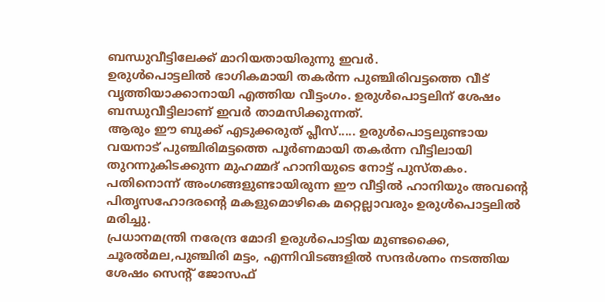ബന്ധുവീട്ടിലേക്ക് മാറിയതായിരുന്നു ഇവർ.
ഉരുൾപൊട്ടലിൽ ഭാഗികമായി തകർന്ന പുഞ്ചിരിവട്ടത്തെ വീട് വൃത്തിയാക്കാനായി എത്തിയ വീട്ടംഗം. ഉരുൾപൊട്ടലിന് ശേഷം ബന്ധുവീട്ടിലാണ് ഇവർ താമസിക്കുന്നത്.
ആരും ഈ ബുക്ക് എടുക്കരുത് പ്ലീസ്..... ഉരുൾപൊട്ടലുണ്ടായ വയനാട് പുഞ്ചിരിമട്ടത്തെ പൂർണമായി തകർന്ന വീട്ടിലായി തുറന്നുകിടക്കുന്ന മുഹമ്മദ് ഹാനിയുടെ നോട്ട് പുസ്തകം. പതിനൊന്ന് അംഗങ്ങളുണ്ടായിരുന്ന ഈ വീട്ടിൽ ഹാനിയും അവന്റെ പിതൃസഹോദരന്റെ മകളുമൊഴികെ മറ്റെല്ലാവരും ഉരുൾപൊട്ടലിൽ മരിച്ചു.
പ്രധാനമന്ത്രി നരേന്ദ്ര മോദി ഉരുൾപൊട്ടിയ മുണ്ടക്കൈ, ചൂരൽമല,പുഞ്ചിരി മട്ടം, എന്നിവിടങ്ങളിൽ സന്ദർശനം നടത്തിയ ശേഷം സെന്റ് ജോസഫ്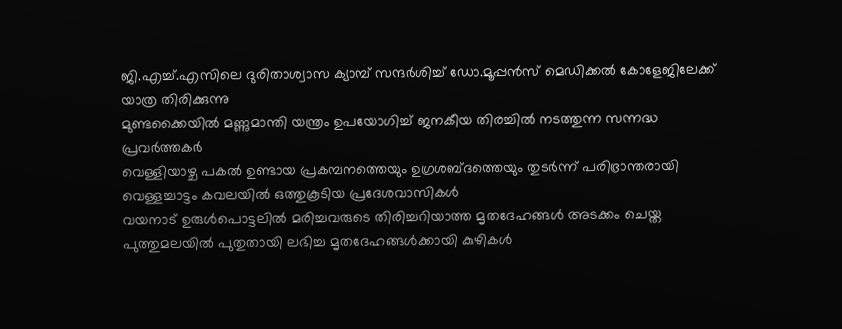ജി.എച്ച്.എസിലെ ദുരിതാശ്വാസ ക്യാമ്പ് സന്ദർശിച്ച് ഡോ.മൂപ്പൻസ് മെഡിക്കൽ കോളേജിലേക്ക് യാത്ര തിരിക്കുന്നു
മുണ്ടക്കൈയിൽ മണ്ണുമാന്തി യന്ത്രം ഉപയോഗിച്ച് ജനകീയ തിരച്ചിൽ നടത്തുന്ന സന്നദ്ധ പ്രവർത്തകർ
വെള്ളിയാഴ്ച പകൽ ഉണ്ടായ പ്രകമ്പനത്തെയും ഉഗ്രശബ്ദത്തെയും തുടർന്ന് പരിഭ്രാന്തരായി വെള്ളച്ചാട്ടം കവലയിൽ ഒത്തുകൂടിയ പ്രദേശവാസികൾ
വയനാട് ഉരുൾപൊട്ടലിൽ മരിച്ചവരുടെ തിരിച്ചറിയാത്ത മൃതദേഹങ്ങൾ അടക്കം ചെയ്ത പുത്തുമലയിൽ പുതുതായി ലഭിച്ച മൃതദേഹങ്ങൾക്കായി കുഴികൾ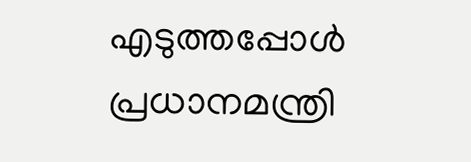എടുത്തപ്പോൾ
പ്രധാനമന്ത്രി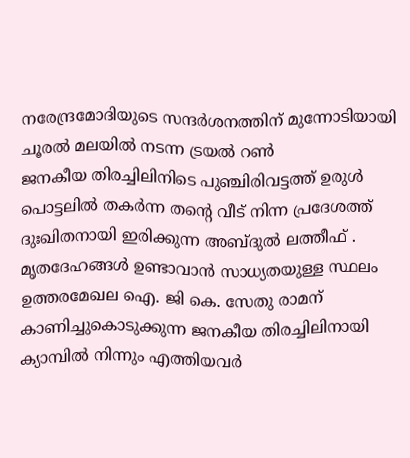നരേന്ദ്രമോദിയുടെ സന്ദർശനത്തിന് മുന്നോടിയായി ചൂരൽ മലയിൽ നടന്ന ട്രയൽ റൺ
ജനകീയ തിരച്ചിലിനിടെ പുഞ്ചിരിവട്ടത്ത് ഉരുൾ പൊട്ടലിൽ തകർന്ന തൻ്റെ വീട് നിന്ന പ്രദേശത്ത് ദുഃഖിതനായി ഇരിക്കുന്ന അബ്ദുൽ ലത്തീഫ് .
മൃതദേഹങ്ങൾ ഉണ്ടാവാൻ സാധ്യതയുള്ള സ്ഥലം ഉത്തരമേഖല ഐ. ജി കെ. സേതു രാമന് കാണിച്ചുകൊടുക്കുന്ന ജനകീയ തിരച്ചിലിനായി ക്യാമ്പിൽ നിന്നും എത്തിയവർ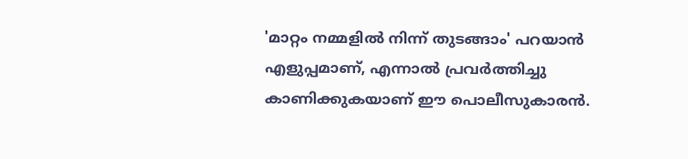'മാറ്റം നമ്മളിൽ നിന്ന് തുടങ്ങാം' പറയാൻ എളുപ്പമാണ്, എന്നാൽ പ്രവർത്തിച്ചു കാണിക്കുകയാണ് ഈ പൊലീസുകാരൻ.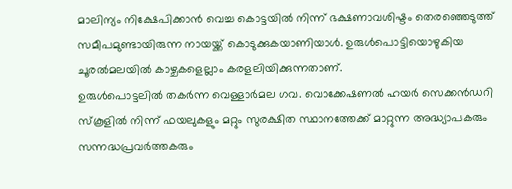മാലിന്യം നിക്ഷേപിക്കാൻ വെച്ച കൊട്ടയിൽ നിന്ന് ഭക്ഷണാവശിഷ്ടം തെരഞ്ഞെടുത്ത് സമീപമുണ്ടായിരുന്ന നായയ്ക്ക് കൊടുക്കുകയാണിയാൾ. ഉരുൾപൊട്ടിയൊഴുകിയ ചൂരൽമലയിൽ കാഴ്ചകളെല്ലാം കരളലിയിക്കുന്നതാണ്.
ഉരുൾപൊട്ടലിൽ തകർന്ന വെള്ളാർമല ഗവ. വൊക്കേഷണൽ ഹയർ സെക്കൻഡറി സ്കൂളിൽ നിന്ന് ഫയലുകളും മറ്റും സുരക്ഷിത സ്ഥാനത്തേക്ക് മാറ്റുന്ന അദ്ധ്യാപകരും സന്നദ്ധപ്രവർത്തകരും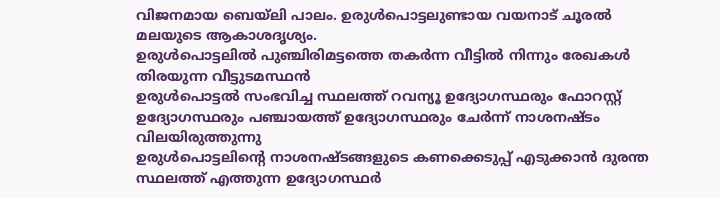വിജനമായ ബെയ്ലി പാലം. ഉരുൾപൊട്ടലുണ്ടായ വയനാട് ചൂരൽ മലയുടെ ആകാശദൃശ്യം.
ഉരുൾപൊട്ടലിൽ പുഞ്ചിരിമട്ടത്തെ തകർന്ന വീട്ടിൽ നിന്നും രേഖകൾ തിരയുന്ന വീട്ടുടമസ്ഥൻ
ഉരുൾപൊട്ടൽ സംഭവിച്ച സ്ഥലത്ത് റവന്യൂ ഉദ്യോഗസ്ഥരും ഫോറസ്റ്റ് ഉദ്യോഗസ്ഥരും പഞ്ചായത്ത് ഉദ്യോഗസ്ഥരും ചേർന്ന് നാശനഷ്ടം വിലയിരുത്തുന്നു
ഉരുൾപൊട്ടലിന്റെ നാശനഷ്ടങ്ങളുടെ കണക്കെടുപ്പ് എടുക്കാൻ ദുരന്ത സ്ഥലത്ത് എത്തുന്ന ഉദ്യോഗസ്ഥർ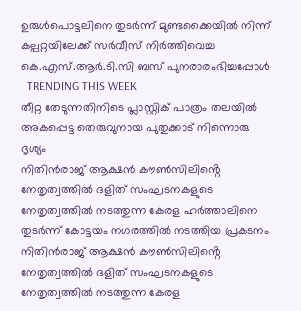ഉരുൾപൊട്ടലിനെ തുടർന്ന് മുണ്ടക്കൈയിൽ നിന്ന് കല്പറ്റയിലേക്ക് സർവീസ് നിർത്തിവെച്ച കെ.എസ്.ആർ.ടി.സി ബസ് പുനരാരംഭിച്ചപ്പോൾ
  TRENDING THIS WEEK
തീറ്റ തേടുന്നതിനിടെ പ്ലാസ്റ്റിക് പാത്രം തലയിൽ അകപ്പെട്ട തെരുവുനായ പുതുക്കാട് നിന്നൊരു ദൃശ്യം
നിതിൻരാജ് ആക്ഷൻ കൗൺസിലിൻ്റെ നേതൃത്വത്തിൽ ദളിത് സംഘടനകളുടെ നേതൃത്വത്തിൽ നടത്തുന്ന കേരള ഹർത്താലിനെ തുടർന്ന് കോട്ടയം നഗരത്തിൽ നടത്തിയ പ്രകടനം
നിതിൻരാജ് ആക്ഷൻ കൗൺസിലിൻ്റെ നേതൃത്വത്തിൽ ദളിത് സംഘടനകളുടെ നേതൃത്വത്തിൽ നടത്തുന്ന കേരള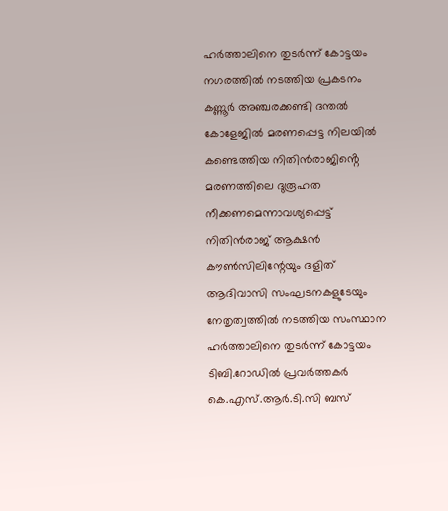ഹർത്താലിനെ തുടർന്ന് കോട്ടയം നഗരത്തിൽ നടത്തിയ പ്രകടനം
കണ്ണൂർ അഞ്ചരക്കണ്ടി ദന്തൽ കോളേജിൽ മരണപ്പെട്ട നിലയിൽ കണ്ടെത്തിയ നിതിൻരാജിൻ്റെ മരണത്തിലെ ദുരൂഹത നീക്കണമെന്നാവശ്യപ്പെട്ട് നിതിൻരാജ് ആക്ഷൻ കൗൺസിലിന്റേയും ദളിത് ആദിവാസി സംഘടനകളുടേയും നേതൃത്വത്തിൽ നടത്തിയ സംസ്ഥാന ഹർത്താലിനെ തുടർന്ന് കോട്ടയം ടിബി.റോഡിൽ പ്രവർത്തകർ കെ.എസ്.ആർ.ടി.സി ബസ്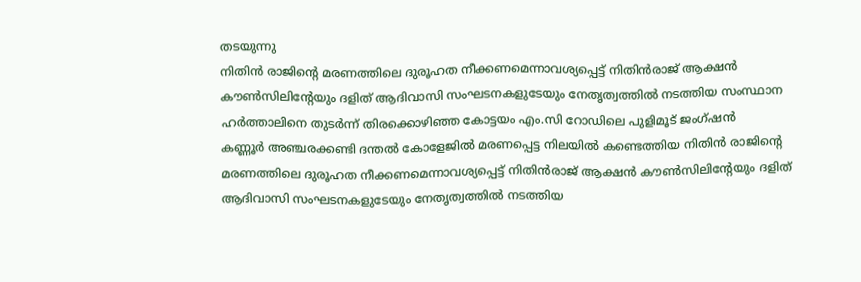തടയുന്നു
നിതിൻ രാജിൻ്റെ മരണത്തിലെ ദുരൂഹത നീക്കണമെന്നാവശ്യപ്പെട്ട് നിതിൻരാജ് ആക്ഷൻ കൗൺസിലിന്റേയും ദളിത് ആദിവാസി സംഘടനകളുടേയും നേതൃത്വത്തിൽ നടത്തിയ സംസ്ഥാന ഹർത്താലിനെ തുടർന്ന് തിരക്കൊഴിഞ്ഞ കോട്ടയം എം.സി റോഡിലെ പുളിമൂട് ജംഗ്‌ഷൻ
കണ്ണൂർ അഞ്ചരക്കണ്ടി ദന്തൽ കോളേജിൽ മരണപ്പെട്ട നിലയിൽ കണ്ടെത്തിയ നിതിൻ രാജിൻ്റെ മരണത്തിലെ ദുരൂഹത നീക്കണമെന്നാവശ്യപ്പെട്ട് നിതിൻരാജ് ആക്ഷൻ കൗൺസിലിന്റേയും ദളിത് ആദിവാസി സംഘടനകളുടേയും നേതൃത്വത്തിൽ നടത്തിയ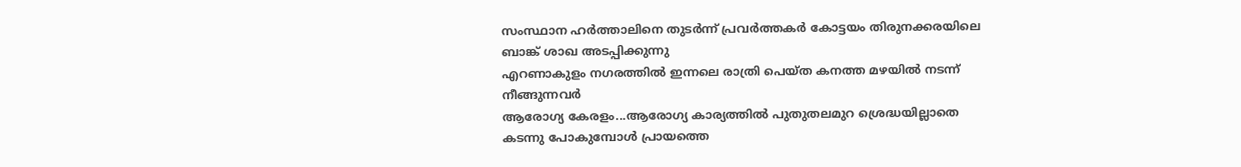സംസ്ഥാന ഹർത്താലിനെ തുടർന്ന് പ്രവർത്തകർ കോട്ടയം തിരുനക്കരയിലെ ബാങ്ക് ശാഖ അടപ്പിക്കുന്നു
എറണാകുളം നഗരത്തിൽ ഇന്നലെ രാത്രി പെയ്ത കനത്ത മഴയിൽ നടന്ന് നീങ്ങുന്നവർ
ആരോഗ്യ കേരളം...ആരോഗ്യ കാര്യത്തിൽ പുതുതലമുറ ശ്രെദ്ധയില്ലാതെ കടന്നു പോകുമ്പോൾ പ്രായത്തെ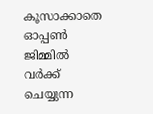കൂസാക്കാതെ ഓപ്പൺ ജിമ്മിൽ വർക്ക് ചെയ്യുന്ന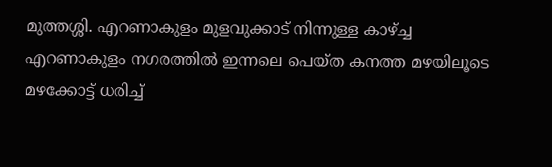മുത്തശ്ശി. എറണാകുളം മുളവുക്കാട് നിന്നുള്ള കാഴ്ച്ച
എറണാകുളം നഗരത്തിൽ ഇന്നലെ പെയ്ത കനത്ത മഴയിലൂടെ മഴക്കോട്ട് ധരിച്ച്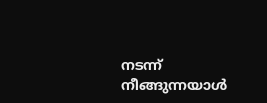നടന്ന് നീങ്ങുന്നയാൾ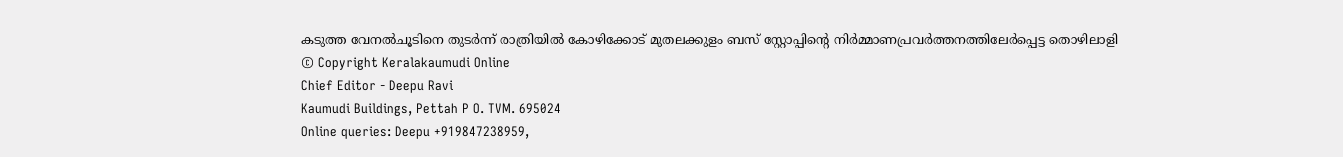കടുത്ത വേനൽചൂടിനെ തുടർന്ന് രാത്രിയിൽ കോഴിക്കോട് മുതലക്കുളം ബസ് സ്റ്റോപ്പിന്റെ നിർമ്മാണപ്രവർത്തനത്തിലേർപ്പെട്ട തൊഴിലാളി
© Copyright Keralakaumudi Online
Chief Editor - Deepu Ravi
Kaumudi Buildings, Pettah P O. TVM. 695024
Online queries: Deepu +919847238959,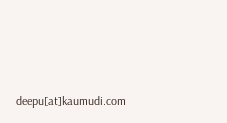deepu[at]kaumudi.com